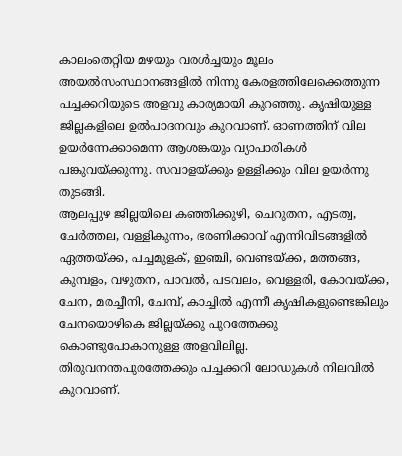കാലംതെറ്റിയ മഴയും വരൾച്ചയും മൂലം അയൽസംസ്ഥാനങ്ങളിൽ നിന്നു കേരളത്തിലേക്കെത്തുന്ന പച്ചക്കറിയുടെ അളവു കാര്യമായി കുറഞ്ഞു. കൃഷിയുള്ള ജില്ലകളിലെ ഉൽപാദനവും കുറവാണ്. ഓണത്തിന് വില ഉയർന്നേക്കാമെന്ന ആശങ്കയും വ്യാപാരികൾ പങ്കുവയ്ക്കുന്നു. സവാളയ്ക്കും ഉള്ളിക്കും വില ഉയർന്നു തുടങ്ങി.
ആലപ്പുഴ ജില്ലയിലെ കഞ്ഞിക്കുഴി, ചെറുതന, എടത്വ, ചേർത്തല, വള്ളികുന്നം, ഭരണിക്കാവ് എന്നിവിടങ്ങളിൽ ഏത്തയ്ക്ക, പച്ചമുളക്, ഇഞ്ചി, വെണ്ടയ്ക്ക, മത്തങ്ങ, കുമ്പളം, വഴുതന, പാവൽ, പടവലം, വെള്ളരി, കോവയ്ക്ക, ചേന, മരച്ചീനി, ചേമ്പ്, കാച്ചിൽ എന്നീ കൃഷികളുണ്ടെങ്കിലും ചേനയൊഴികെ ജില്ലയ്ക്കു പുറത്തേക്കു കൊണ്ടുപോകാനുള്ള അളവിലില്ല. തിരുവനന്തപുരത്തേക്കും പച്ചക്കറി ലോഡുകൾ നിലവിൽ കുറവാണ്.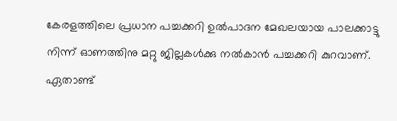കേരളത്തിലെ പ്രധാന പച്ചക്കറി ഉൽപാദന മേഖലയായ പാലക്കാട്ടു നിന്ന് ഓണത്തിനു മറ്റു ജില്ലകൾക്കു നൽകാൻ പച്ചക്കറി കുറവാണ്. ഏതാണ്ട്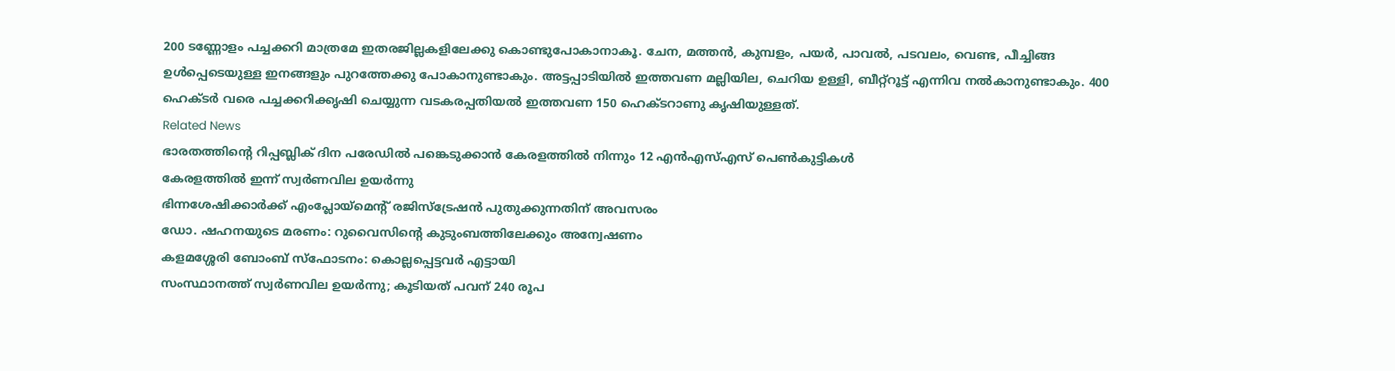200 ടണ്ണോളം പച്ചക്കറി മാത്രമേ ഇതരജില്ലകളിലേക്കു കൊണ്ടുപോകാനാകൂ. ചേന, മത്തൻ, കുമ്പളം, പയർ, പാവൽ, പടവലം, വെണ്ട, പീച്ചിങ്ങ ഉൾപ്പെടെയുള്ള ഇനങ്ങളും പുറത്തേക്കു പോകാനുണ്ടാകും. അട്ടപ്പാടിയിൽ ഇത്തവണ മല്ലിയില, ചെറിയ ഉള്ളി, ബീറ്റ്റൂട്ട് എന്നിവ നൽകാനുണ്ടാകും. 400 ഹെക്ടർ വരെ പച്ചക്കറിക്കൃഷി ചെയ്യുന്ന വടകരപ്പതിയൽ ഇത്തവണ 150 ഹെക്ടറാണു കൃഷിയുള്ളത്.
Related News
ഭാരതത്തിന്റെ റിപ്പബ്ലിക് ദിന പരേഡിൽ പങ്കെടുക്കാൻ കേരളത്തിൽ നിന്നും 12 എൻഎസ്എസ് പെൺകുട്ടികൾ
കേരളത്തിൽ ഇന്ന് സ്വർണവില ഉയർന്നു
ഭിന്നശേഷിക്കാർക്ക് എംപ്ലോയ്മെന്റ് രജിസ്ട്രേഷൻ പുതുക്കുന്നതിന് അവസരം
ഡോ. ഷഹനയുടെ മരണം: റുവൈസിന്റെ കുടുംബത്തിലേക്കും അന്വേഷണം
കളമശ്ശേരി ബോംബ് സ്ഫോടനം: കൊല്ലപ്പെട്ടവർ എട്ടായി
സംസ്ഥാനത്ത് സ്വർണവില ഉയർന്നു; കൂടിയത് പവന് 240 രൂപ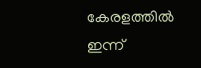കേരളത്തിൽ ഇന്ന്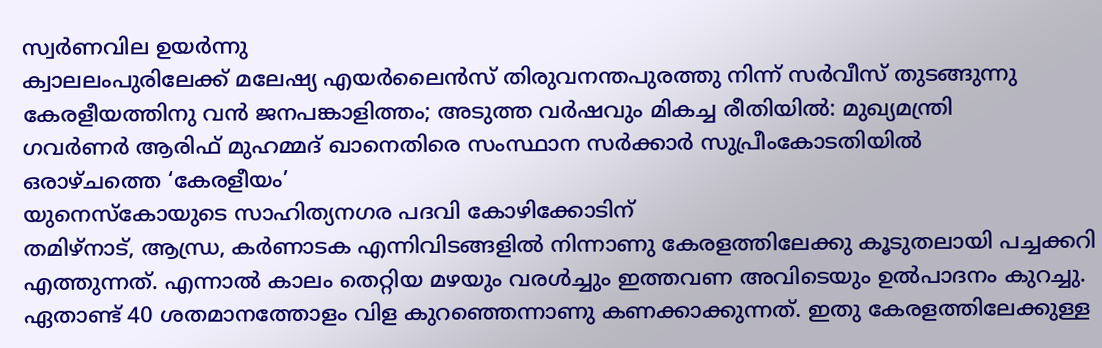സ്വർണവില ഉയർന്നു
ക്വാലലംപുരിലേക്ക് മലേഷ്യ എയർലൈൻസ് തിരുവനന്തപുരത്തു നിന്ന് സർവീസ് തുടങ്ങുന്നു
കേരളീയത്തിനു വൻ ജനപങ്കാളിത്തം; അടുത്ത വർഷവും മികച്ച രീതിയിൽ: മുഖ്യമന്ത്രി
ഗവർണർ ആരിഫ് മുഹമ്മദ് ഖാനെതിരെ സംസ്ഥാന സർക്കാർ സുപ്രീംകോടതിയിൽ
ഒരാഴ്ചത്തെ ‘കേരളീയം’
യുനെസ്കോയുടെ സാഹിത്യനഗര പദവി കോഴിക്കോടിന്
തമിഴ്നാട്, ആന്ധ്ര, കർണാടക എന്നിവിടങ്ങളിൽ നിന്നാണു കേരളത്തിലേക്കു കൂടുതലായി പച്ചക്കറി എത്തുന്നത്. എന്നാൽ കാലം തെറ്റിയ മഴയും വരൾച്ചും ഇത്തവണ അവിടെയും ഉൽപാദനം കുറച്ചു. ഏതാണ്ട് 40 ശതമാനത്തോളം വിള കുറഞ്ഞെന്നാണു കണക്കാക്കുന്നത്. ഇതു കേരളത്തിലേക്കുള്ള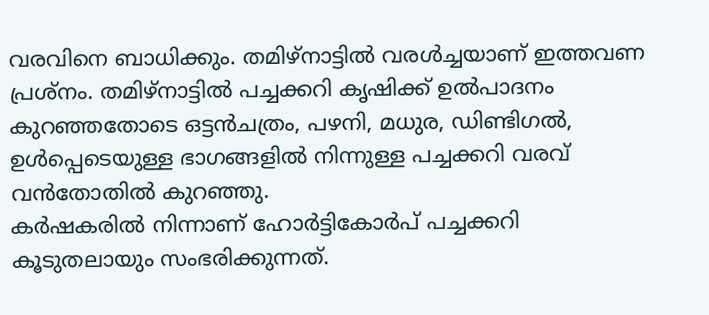വരവിനെ ബാധിക്കും. തമിഴ്നാട്ടിൽ വരൾച്ചയാണ് ഇത്തവണ പ്രശ്നം. തമിഴ്നാട്ടിൽ പച്ചക്കറി കൃഷിക്ക് ഉൽപാദനം കുറഞ്ഞതോടെ ഒട്ടൻചത്രം, പഴനി, മധുര, ഡിണ്ടിഗൽ, ഉൾപ്പെടെയുള്ള ഭാഗങ്ങളിൽ നിന്നുള്ള പച്ചക്കറി വരവ് വൻതോതിൽ കുറഞ്ഞു.
കർഷകരിൽ നിന്നാണ് ഹോർട്ടികോർപ് പച്ചക്കറി കൂടുതലായും സംഭരിക്കുന്നത്.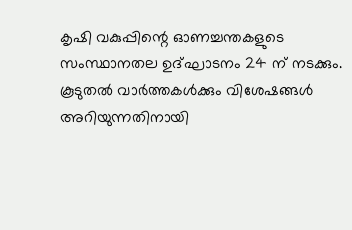കൃഷി വകുപ്പിന്റെ ഓണച്ചന്തകളുടെ സംസ്ഥാനതല ഉദ്ഘാടനം 24 ന് നടക്കും.
കൂടുതൽ വാർത്തകൾക്കും വിശേഷങ്ങൾ അറിയുന്നതിനായി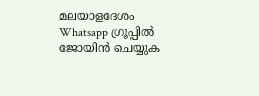മലയാളദേശം Whatsapp ഗ്രൂപ്പിൽ ജോയിൻ ചെയ്യുക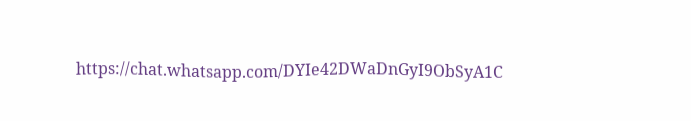https://chat.whatsapp.com/DYIe42DWaDnGyI9ObSyA1C